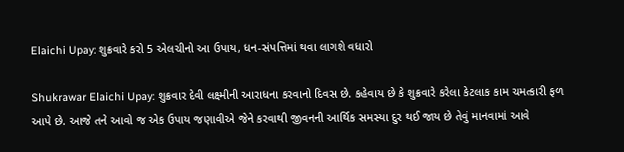Elaichi Upay: શુક્રવારે કરો 5 એલચીનો આ ઉપાય, ધન-સંપત્તિમાં થવા લાગશે વધારો

Shukrawar Elaichi Upay: શુક્રવાર દેવી લક્ષ્મીની આરાધના કરવાનો દિવસ છે. કહેવાય છે કે શુક્રવારે કરેલા કેટલાક કામ ચમત્કારી ફળ આપે છે. આજે તને આવો જ એક ઉપાય જણાવીએ જેને કરવાથી જીવનની આર્થિક સમસ્યા દુર થઈ જાય છે તેવું માનવામાં આવે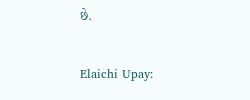છે.


Elaichi Upay: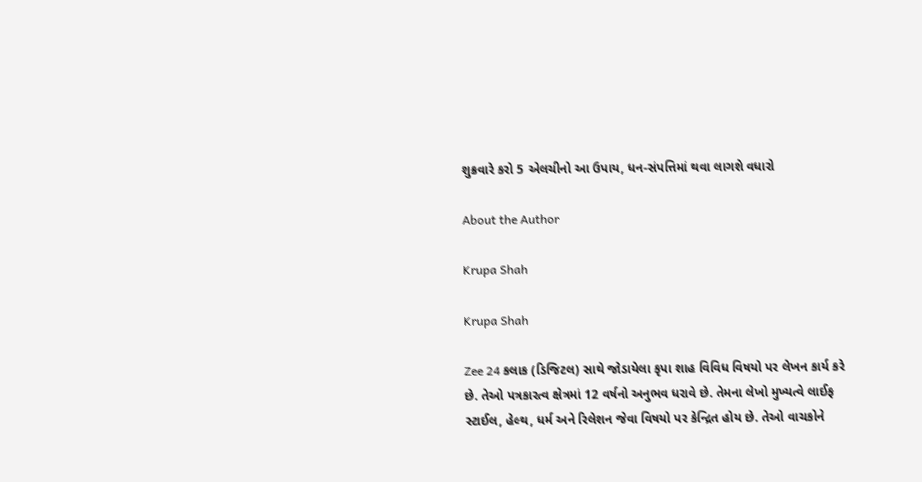શુક્રવારે કરો 5 એલચીનો આ ઉપાય, ધન-સંપત્તિમાં થવા લાગશે વધારો

About the Author

Krupa Shah

Krupa Shah

Zee 24 કલાક (ડિજિટલ) સાથે જોડાયેલા કૃપા શાહ વિવિધ વિષયો પર લેખન કાર્ય કરે છે. તેઓ પત્રકારત્વ ક્ષેત્રમાં 12 વર્ષનો અનુભવ ધરાવે છે. તેમના લેખો મુખ્યત્વે લાઈફ સ્ટાઈલ, હેલ્થ, ધર્મ અને રિલેશન જેવા વિષયો પર કેન્દ્રિત હોય છે. તેઓ વાચકોને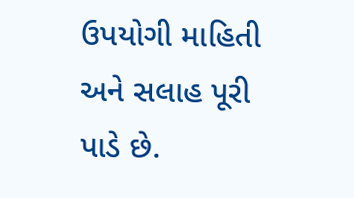ઉપયોગી માહિતી અને સલાહ પૂરી પાડે છે.